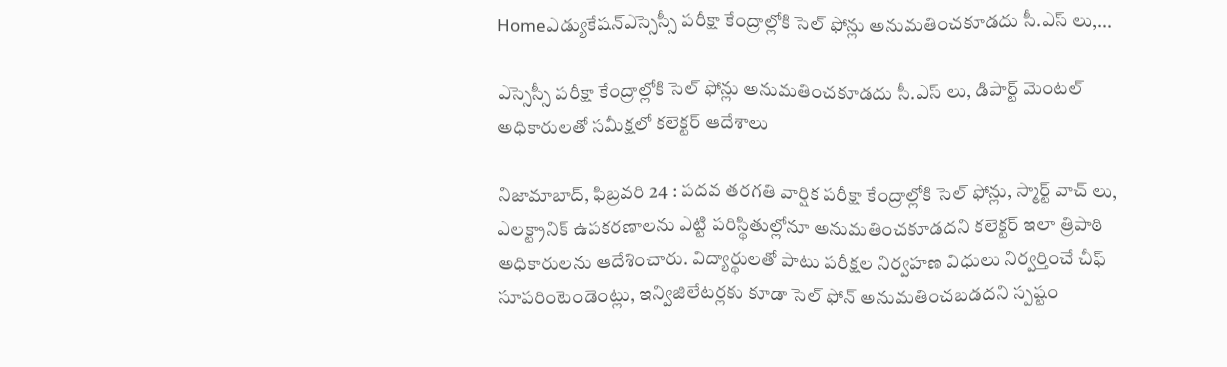Homeఎడ్యుకేషన్ఎస్సెస్సీ పరీక్షా కేంద్రాల్లోకి సెల్ ఫోన్లు అనుమతించకూడదు సీ.ఎస్ లు,...

ఎస్సెస్సీ పరీక్షా కేంద్రాల్లోకి సెల్ ఫోన్లు అనుమతించకూడదు సీ.ఎస్ లు, డిపార్ట్ మెంటల్ అధికారులతో సమీక్షలో కలెక్టర్ ఆదేశాలు

నిజామాబాద్, ఫిబ్రవరి 24 : పదవ తరగతి వార్షిక పరీక్షా కేంద్రాల్లోకి సెల్ ఫోన్లు, స్మార్ట్ వాచ్ లు, ఎలక్ట్రానిక్ ఉపకరణాలను ఎట్టి పరిస్థితుల్లోనూ అనుమతించకూడదని కలెక్టర్ ఇలా త్రిపాఠి అధికారులను ఆదేశించారు. విద్యార్థులతో పాటు పరీక్షల నిర్వహణ విధులు నిర్వర్తించే చీఫ్ సూపరింటెండెంట్లు, ఇన్విజిలేటర్లకు కూడా సెల్ ఫోన్ అనుమతించబడదని స్పష్టం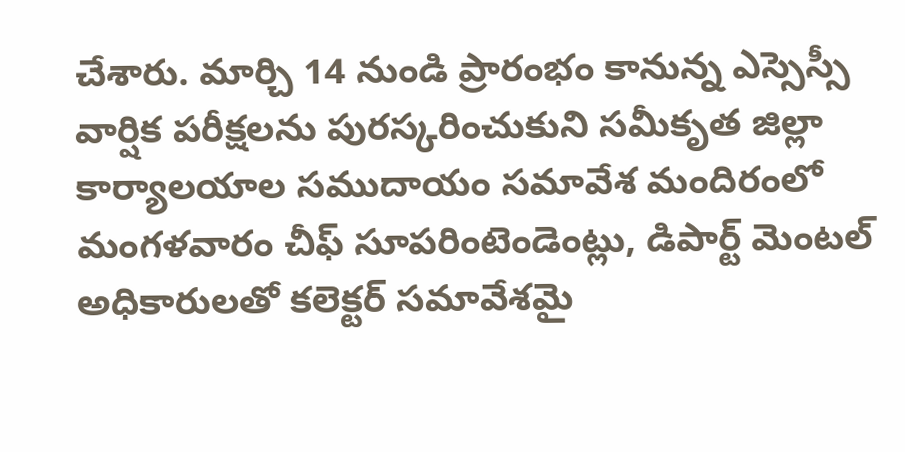చేశారు. మార్చి 14 నుండి ప్రారంభం కానున్న ఎస్సెస్సీ వార్షిక పరీక్షలను పురస్కరించుకుని సమీకృత జిల్లా కార్యాలయాల సముదాయం సమావేశ మందిరంలో మంగళవారం చీఫ్ సూపరింటెండెంట్లు, డిపార్ట్ మెంటల్ అధికారులతో కలెక్టర్ సమావేశమై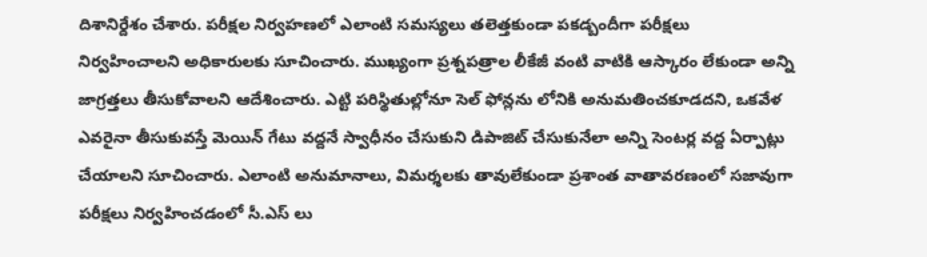దిశానిర్దేశం చేశారు. పరీక్షల నిర్వహణలో ఎలాంటి సమస్యలు తలెత్తకుండా పకడ్బందీగా పరీక్షలు నిర్వహించాలని అధికారులకు సూచించారు. ముఖ్యంగా ప్రశ్నపత్రాల లీకేజీ వంటి వాటికి ఆస్కారం లేకుండా అన్ని జాగ్రత్తలు తీసుకోవాలని ఆదేశించారు. ఎట్టి పరిస్థితుల్లోనూ సెల్ ఫోన్లను లోనికి అనుమతించకూడదని, ఒకవేళ ఎవరైనా తీసుకువస్తే మెయిన్ గేటు వద్దనే స్వాధీనం చేసుకుని డిపాజిట్ చేసుకునేలా అన్ని సెంటర్ల వద్ద ఏర్పాట్లు చేయాలని సూచించారు. ఎలాంటి అనుమానాలు, విమర్శలకు తావులేకుండా ప్రశాంత వాతావరణంలో సజావుగా పరీక్షలు నిర్వహించడంలో సీ.ఎస్ లు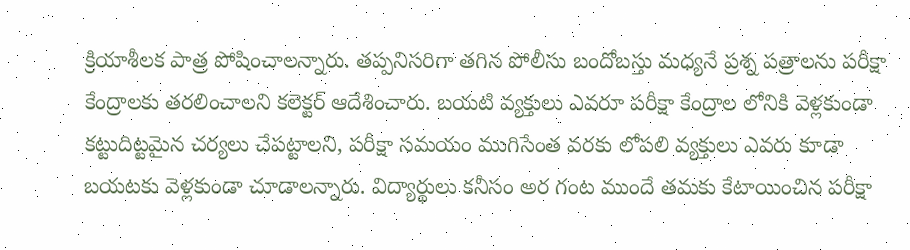క్రియాశీలక పాత్ర పోషించాలన్నారు. తప్పనిసరిగా తగిన పోలీసు బందోబస్తు మధ్యనే ప్రశ్న పత్రాలను పరీక్షా కేంద్రాలకు తరలించాలని కలెక్టర్ ఆదేశించారు. బయటి వ్యక్తులు ఎవరూ పరీక్షా కేంద్రాల లోనికి వెళ్లకుండా కట్టుదిట్టమైన చర్యలు చేపట్టాలని, పరీక్షా సమయం ముగిసేంత వరకు లోపలి వ్యక్తులు ఎవరు కూడా బయటకు వెళ్లకుండా చూడాలన్నారు. విద్యార్థులు కనీసం అర గంట ముందే తమకు కేటాయించిన పరీక్షా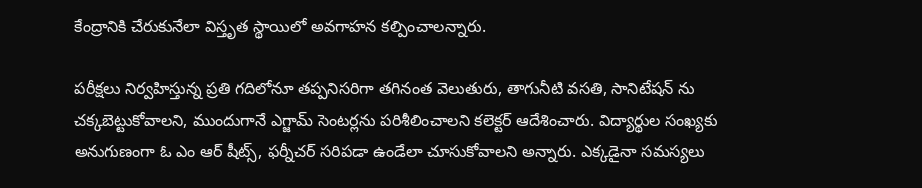కేంద్రానికి చేరుకునేలా విస్తృత స్థాయిలో అవగాహన కల్పించాలన్నారు.

పరీక్షలు నిర్వహిస్తున్న ప్రతి గదిలోనూ తప్పనిసరిగా తగినంత వెలుతురు, తాగునీటి వసతి, సానిటేషన్ ను చక్కబెట్టుకోవాలని, ముందుగానే ఎగ్జామ్ సెంటర్లను పరిశీలించాలని కలెక్టర్ ఆదేశించారు. విద్యార్థుల సంఖ్యకు అనుగుణంగా ఓ ఎం ఆర్ షీట్స్, ఫర్నీచర్ సరిపడా ఉండేలా చూసుకోవాలని అన్నారు. ఎక్కడైనా సమస్యలు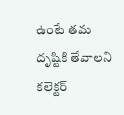ఉంటే తమ దృష్టికి తేవాలని కలెక్టర్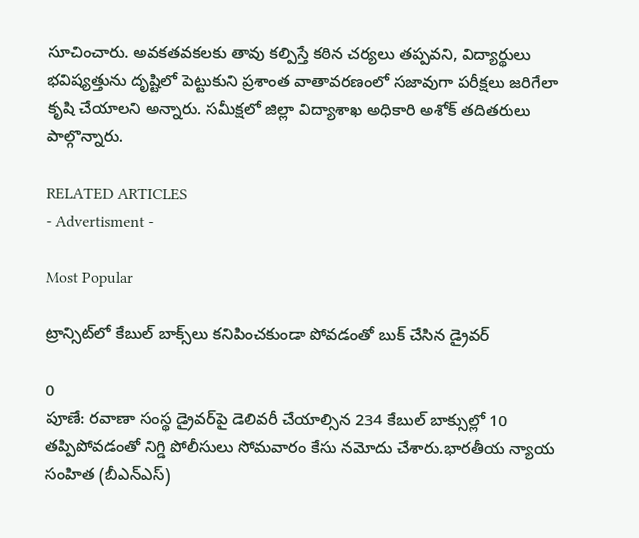సూచించారు. అవకతవకలకు తావు కల్పిస్తే కఠిన చర్యలు తప్పవని, విద్యార్థులు భవిష్యత్తును దృష్టిలో పెట్టుకుని ప్రశాంత వాతావరణంలో సజావుగా పరీక్షలు జరిగేలా కృషి చేయాలని అన్నారు. సమీక్షలో జిల్లా విద్యాశాఖ అధికారి అశోక్ తదితరులు పాల్గొన్నారు.

RELATED ARTICLES
- Advertisment -

Most Popular

ట్రాన్సిట్‌లో కేబుల్ బాక్స్‌లు కనిపించకుండా పోవడంతో బుక్ చేసిన డ్రైవర్

0
పూణే: రవాణా సంస్థ డ్రైవర్‌పై డెలివరీ చేయాల్సిన 234 కేబుల్‌ బాక్సుల్లో 10 తప్పిపోవడంతో నిగ్డి పోలీసులు సోమవారం కేసు నమోదు చేశారు.భారతీయ న్యాయ సంహిత (బీఎన్‌ఎస్)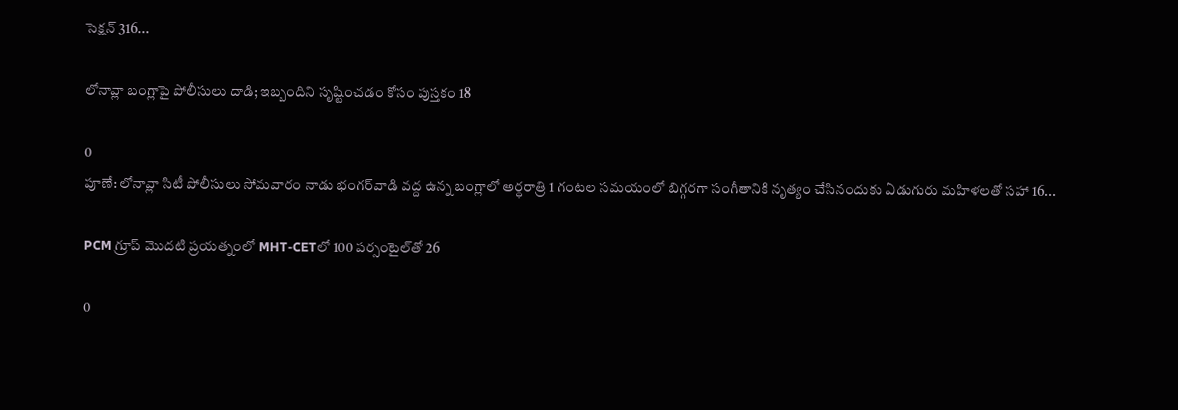సెక్షన్ 316...

లోనావ్లా బంగ్లాపై పోలీసులు దాడి; ఇబ్బందిని సృష్టించడం కోసం పుస్తకం 18

0
పూణే: లోనావ్లా సిటీ పోలీసులు సోమవారం నాడు భంగర్‌వాడి వద్ద ఉన్న బంగ్లాలో అర్ధరాత్రి 1 గంటల సమయంలో బిగ్గరగా సంగీతానికి నృత్యం చేసినందుకు ఏడుగురు మహిళలతో సహా 16...

PCM గ్రూప్ మొదటి ప్రయత్నంలో MHT-CETలో 100 పర్సంటైల్‌తో 26

0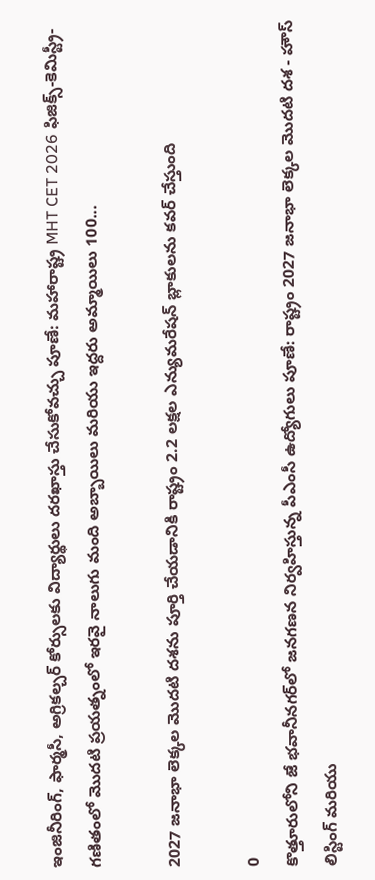ఇంజినీరింగ్, ఫార్మసీ, అగ్రికల్చర్ కోర్సులకు విద్యార్థులు దరఖాస్తు చేసుకోవచ్చు పూణే: మహారాష్ట్ర MHT CET 2026 ఫిజిక్స్-కెమిస్ట్రీ-గణితంలో మొదటి ప్రయత్నంలో ఇరవై నాలుగు మంది అబ్బాయిలు మరియు ఇద్దరు అమ్మాయిలు 100...

2027 జనాభా లెక్కల మొదటి దశను పూర్తి చేయడానికి రాష్ట్రం 2.2 లక్షల ఎన్యుమరేషన్ బ్లాకులను కవర్ చేస్తుంది

0
కొత్తూరులోని జే భవానీనగర్‌లో జనగణన నిర్వహిస్తున్న పీఎంసీ ఉద్యోగులు పూణే: రాష్ట్రం 2027 జనాభా లెక్కల మొదటి దశ - హౌస్ లిస్టింగ్ మరియు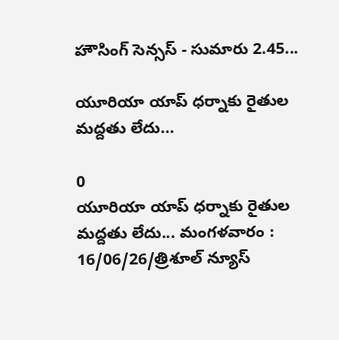హౌసింగ్ సెన్సస్ - సుమారు 2.45...

యూరియా యాప్ ధర్నాకు రైతుల మద్దతు లేదు…

0
యూరియా యాప్ ధర్నాకు రైతుల మద్దతు లేదు... మంగళవారం : 16/06/26/త్రిశూల్ న్యూస్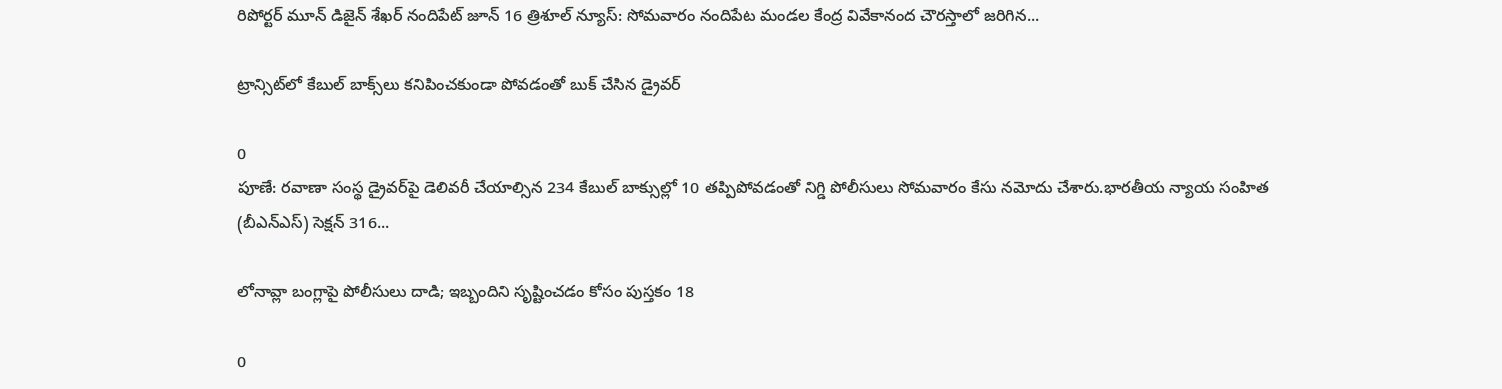రిపోర్టర్ మూన్ డిజైన్ శేఖర్ నందిపేట్ జూన్ 16 త్రిశూల్ న్యూస్: సోమవారం నందిపేట మండల కేంద్ర వివేకానంద చౌరస్తాలో జరిగిన...

ట్రాన్సిట్‌లో కేబుల్ బాక్స్‌లు కనిపించకుండా పోవడంతో బుక్ చేసిన డ్రైవర్

0
పూణే: రవాణా సంస్థ డ్రైవర్‌పై డెలివరీ చేయాల్సిన 234 కేబుల్‌ బాక్సుల్లో 10 తప్పిపోవడంతో నిగ్డి పోలీసులు సోమవారం కేసు నమోదు చేశారు.భారతీయ న్యాయ సంహిత (బీఎన్‌ఎస్) సెక్షన్ 316...

లోనావ్లా బంగ్లాపై పోలీసులు దాడి; ఇబ్బందిని సృష్టించడం కోసం పుస్తకం 18

0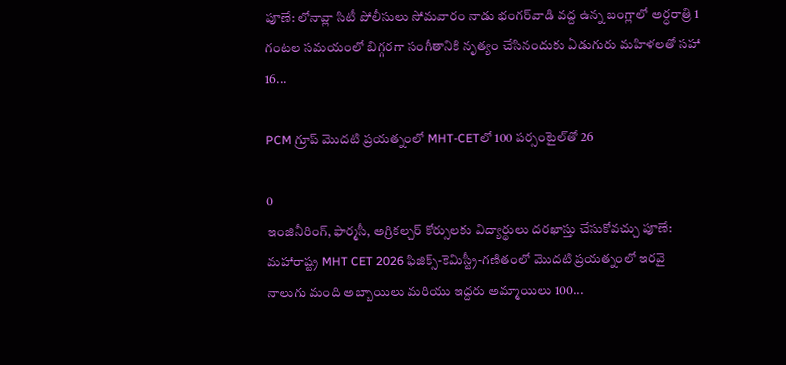పూణే: లోనావ్లా సిటీ పోలీసులు సోమవారం నాడు భంగర్‌వాడి వద్ద ఉన్న బంగ్లాలో అర్ధరాత్రి 1 గంటల సమయంలో బిగ్గరగా సంగీతానికి నృత్యం చేసినందుకు ఏడుగురు మహిళలతో సహా 16...

PCM గ్రూప్ మొదటి ప్రయత్నంలో MHT-CETలో 100 పర్సంటైల్‌తో 26

0
ఇంజినీరింగ్, ఫార్మసీ, అగ్రికల్చర్ కోర్సులకు విద్యార్థులు దరఖాస్తు చేసుకోవచ్చు పూణే: మహారాష్ట్ర MHT CET 2026 ఫిజిక్స్-కెమిస్ట్రీ-గణితంలో మొదటి ప్రయత్నంలో ఇరవై నాలుగు మంది అబ్బాయిలు మరియు ఇద్దరు అమ్మాయిలు 100...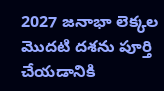2027 జనాభా లెక్కల మొదటి దశను పూర్తి చేయడానికి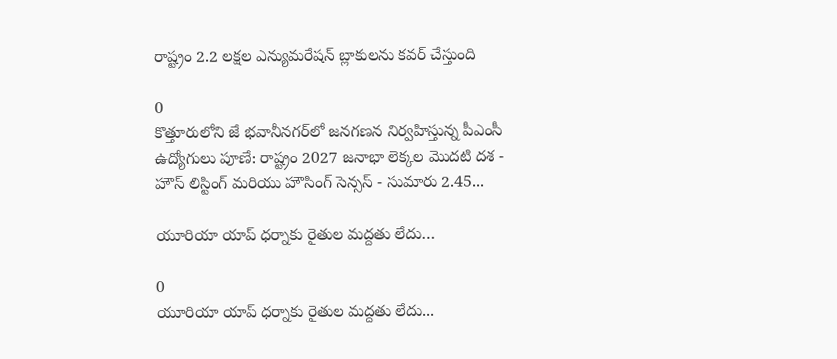రాష్ట్రం 2.2 లక్షల ఎన్యుమరేషన్ బ్లాకులను కవర్ చేస్తుంది

0
కొత్తూరులోని జే భవానీనగర్‌లో జనగణన నిర్వహిస్తున్న పీఎంసీ ఉద్యోగులు పూణే: రాష్ట్రం 2027 జనాభా లెక్కల మొదటి దశ - హౌస్ లిస్టింగ్ మరియు హౌసింగ్ సెన్సస్ - సుమారు 2.45...

యూరియా యాప్ ధర్నాకు రైతుల మద్దతు లేదు…

0
యూరియా యాప్ ధర్నాకు రైతుల మద్దతు లేదు...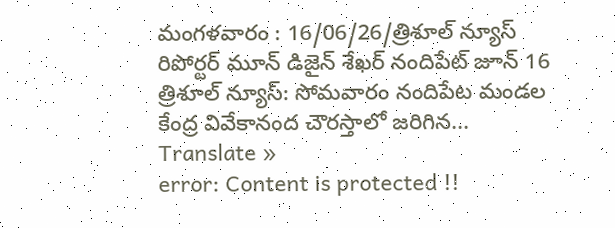మంగళవారం : 16/06/26/త్రిశూల్ న్యూస్ రిపోర్టర్ మూన్ డిజైన్ శేఖర్ నందిపేట్ జూన్ 16 త్రిశూల్ న్యూస్: సోమవారం నందిపేట మండల కేంద్ర వివేకానంద చౌరస్తాలో జరిగిన...
Translate »
error: Content is protected !!